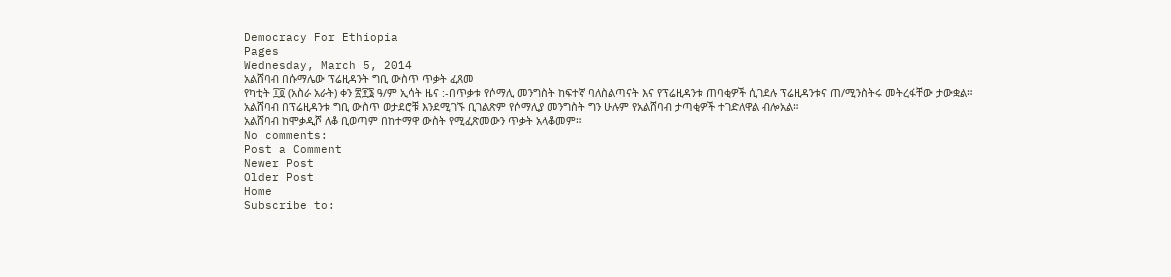Democracy For Ethiopia
Pages
Wednesday, March 5, 2014
አልሸባብ በሱማሌው ፕሬዚዳንት ግቢ ውስጥ ጥቃት ፈጸመ
የካቲት ፲፬ (አስራ አራት) ቀን ፳፻፮ ዓ/ም ኢሳት ዜና :-በጥቃቱ የሶማሊ መንግስት ከፍተኛ ባለስልጣናት እና የፕሬዚዳንቱ ጠባቂዎች ሲገደሉ ፕሬዚዳንቱና ጠ/ሚንስትሩ መትረፋቸው ታውቋል።
አልሸባብ በፕሬዚዳንቱ ግቢ ውስጥ ወታደሮቹ እንደሚገኙ ቢገልጽም የሶማሊያ መንግስት ግን ሁሉም የአልሸባብ ታጣቂዎች ተገድለዋል ብሎአል።
አልሸባብ ከሞቃዲሾ ለቆ ቢወጣም በከተማዋ ውስት የሚፈጽመውን ጥቃት አላቆመም።
No comments:
Post a Comment
Newer Post
Older Post
Home
Subscribe to: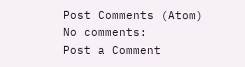Post Comments (Atom)
No comments:
Post a Comment